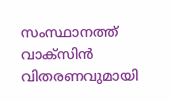സംസ്ഥാനത്ത് വാക്‌സിന്‍ വിതരണവുമായി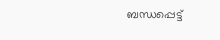ബന്ധപ്പെട്ട്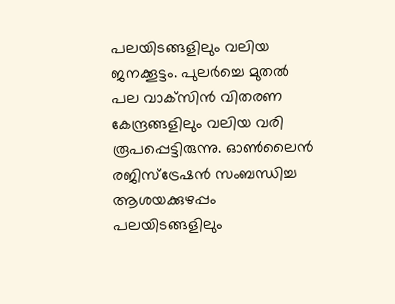പലയിടങ്ങളിലും വലിയ ജനക്കൂട്ടം. പുലര്‍ച്ചെ മുതല്‍ പല വാക്‌സിന്‍ വിതരണ കേന്ദ്രങ്ങളിലും വലിയ വരി രൂപപ്പെട്ടിരുന്നു. ഓണ്‍ലൈന്‍ രജിസ്‌ട്രേഷന്‍ സംബന്ധിച്ച ആശയക്കുഴപ്പം പലയിടങ്ങളിലും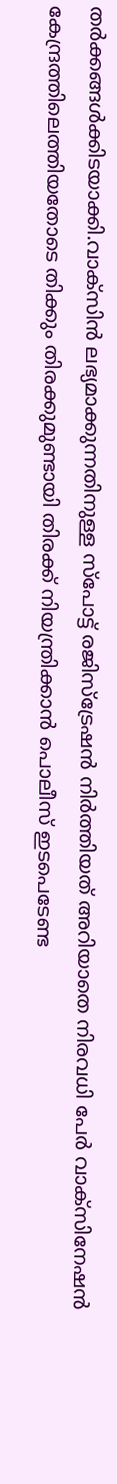തര്‍ക്കങ്ങള്‍ക്കിടയാക്കി.വാക്‌സിന്‍ ലഭ്യമാക്കുന്നതിനുള്ള സ്പോട്ട് രജിസ്ട്രേഷന്‍ നിര്‍ത്തിയത് അറിയാതെ നിരവധി പേര്‍ വാക്സിനേഷന്‍ കേന്ദ്രത്തിലെത്തിയതോടെ തിക്കും തിരക്കുമുണ്ടായി തിരക്ക് നിയന്ത്രിക്കാന്‍ പൊലീസ് ഇടപെടേണ്ട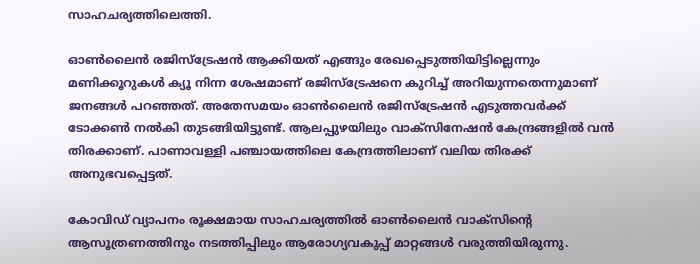സാഹചര്യത്തിലെത്തി.

ഓണ്‍ലൈന്‍ രജിസ്‌ട്രേഷന്‍ ആക്കിയത് എങ്ങും രേഖപ്പെടുത്തിയിട്ടില്ലെന്നും മണിക്കൂറുകള്‍ ക്യൂ നിന്ന ശേഷമാണ് രജിസ്‌ട്രേഷനെ കുറിച്ച് അറിയുന്നതെന്നുമാണ് ജനങ്ങള്‍ പറഞ്ഞത്. അതേസമയം ഓണ്‍ലൈന്‍ രജിസ്‌ട്രേഷന്‍ എടുത്തവര്‍ക്ക് ടോക്കണ്‍ നല്‍കി തുടങ്ങിയിട്ടുണ്ട്. ആലപ്പുഴയിലും വാക്‌സിനേഷന്‍ കേന്ദ്രങ്ങളില്‍ വന്‍ തിരക്കാണ്. പാണാവള്ളി പഞ്ചായത്തിലെ കേന്ദ്രത്തിലാണ് വലിയ തിരക്ക് അനുഭവപ്പെട്ടത്.

കോവിഡ് വ്യാപനം രൂക്ഷമായ സാഹചര്യത്തില്‍ ഓണ്‍ലൈന്‍ വാക്‌സിന്റെ ആസൂത്രണത്തിനും നടത്തിപ്പിലും ആരോഗ്യവകുപ്പ് മാറ്റങ്ങള്‍ വരുത്തിയിരുന്നു.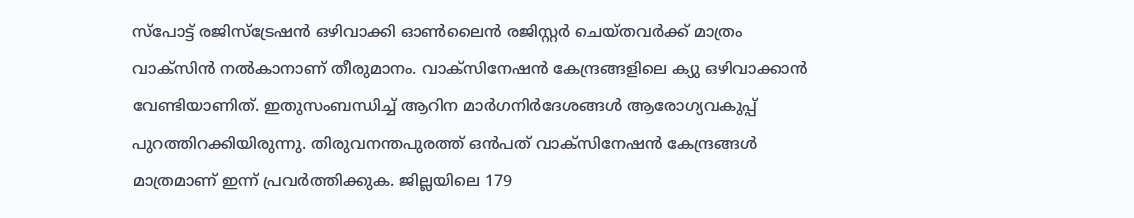സ്‌പോട്ട് രജിസ്‌ട്രേഷന്‍ ഒഴിവാക്കി ഓണ്‍ലൈന്‍ രജിസ്റ്റര്‍ ചെയ്തവര്‍ക്ക് മാത്രം വാക്‌സിന്‍ നല്‍കാനാണ് തീരുമാനം. വാക്‌സിനേഷന്‍ കേന്ദ്രങ്ങളിലെ ക്യു ഒഴിവാക്കാന്‍ വേണ്ടിയാണിത്. ഇതുസംബന്ധിച്ച് ആറിന മാര്‍ഗനിര്‍ദേശങ്ങള്‍ ആരോഗ്യവകുപ്പ് പുറത്തിറക്കിയിരുന്നു. തിരുവനന്തപുരത്ത് ഒന്‍പത് വാക്സിനേഷന്‍ കേന്ദ്രങ്ങള്‍ മാത്രമാണ് ഇന്ന് പ്രവര്‍ത്തിക്കുക. ജില്ലയിലെ 179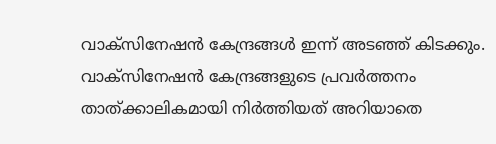വാക്സിനേഷന്‍ കേന്ദ്രങ്ങള്‍ ഇന്ന് അടഞ്ഞ് കിടക്കും. വാക്സിനേഷന്‍ കേന്ദ്രങ്ങളുടെ പ്രവര്‍ത്തനം താത്ക്കാലികമായി നിര്‍ത്തിയത് അറിയാതെ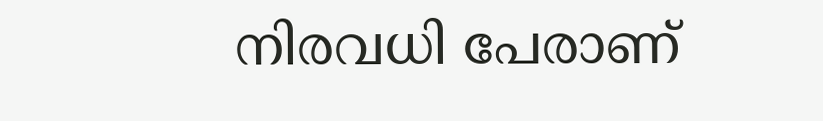നിരവധി പേരാണ്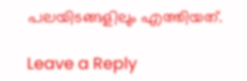പലയിടങ്ങളിലും എത്തിയത്.

Leave a Reply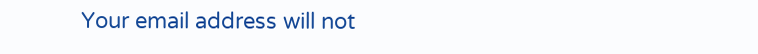Your email address will not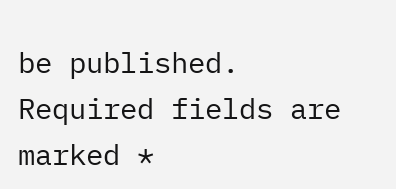be published. Required fields are marked *